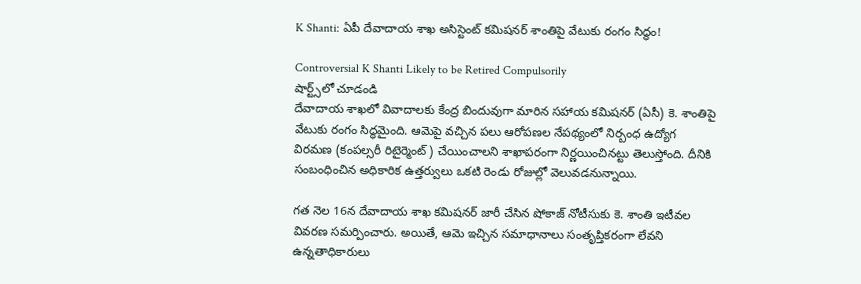K Shanti: ఏపీ దేవాదాయ శాఖ అసిస్టెంట్ కమిషనర్ శాంతిపై వేటుకు రంగం సిద్ధం!

Controversial K Shanti Likely to be Retired Compulsorily
షార్ట్స్‌లో చూడండి
దేవాదాయ శాఖలో వివాదాలకు కేంద్ర బిందువుగా మారిన సహాయ కమిషనర్ (ఏసీ) కె. శాంతిపై వేటుకు రంగం సిద్ధమైంది. ఆమెపై వచ్చిన పలు ఆరోపణల నేపథ్యంలో నిర్బంధ ఉద్యోగ విరమణ (కంపల్సరీ రిటైర్మెంట్) చేయించాలని శాఖాపరంగా నిర్ణయించినట్టు తెలుస్తోంది. దీనికి సంబంధించిన అధికారిక ఉత్తర్వులు ఒకటి రెండు రోజుల్లో వెలువడనున్నాయి.

గత నెల 16న దేవాదాయ శాఖ కమిషనర్ జారీ చేసిన షోకాజ్ నోటీసుకు కె. శాంతి ఇటీవల వివరణ సమర్పించారు. అయితే, ఆమె ఇచ్చిన సమాధానాలు సంతృప్తికరంగా లేవని ఉన్నతాధికారులు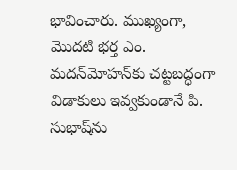భావించారు. ముఖ్యంగా, మొదటి భర్త ఎం. మదన్‌మోహన్‌కు చట్టబద్ధంగా విడాకులు ఇవ్వకుండానే పి. సుభాష్‌ను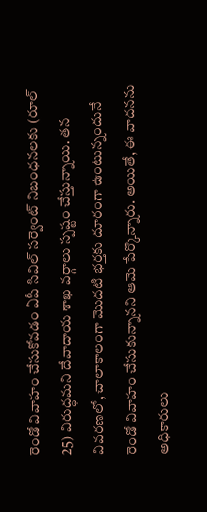రెండో వివాహం చేసుకోవడం ఏపీ సివిల్ సర్వెంట్ నిబంధనలకు (రూల్ 25) విరుద్ధమని దేవాదాయ శాఖ వర్గాలు స్పష్టం చేస్తున్నాయి. తన వివరణలో, చాలాకాలంగా మొదటి భర్తకు దూరంగా ఉంటున్నందునే రెండో వివాహం చేసుకున్నానని ఆమె పేర్కొన్నారు. అయితే, ఈ వాదనను అధికారులు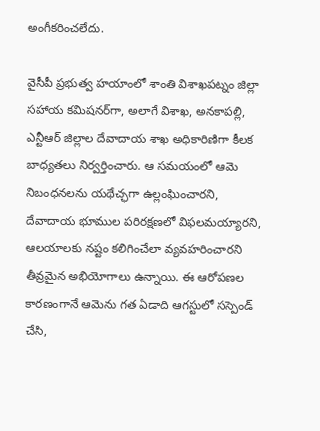అంగీకరించలేదు.

వైసీపీ ప్రభుత్వ హయాంలో శాంతి విశాఖపట్నం జిల్లా సహాయ కమిషనర్‌గా, అలాగే విశాఖ, అనకాపల్లి, ఎన్టీఆర్ జిల్లాల దేవాదాయ శాఖ అధికారిణిగా కీలక బాధ్యతలు నిర్వర్తించారు. ఆ సమయంలో ఆమె నిబంధనలను యథేచ్ఛగా ఉల్లంఘించారని, దేవాదాయ భూముల పరిరక్షణలో విఫలమయ్యారని, ఆలయాలకు నష్టం కలిగించేలా వ్యవహరించారని తీవ్రమైన అభియోగాలు ఉన్నాయి. ఈ ఆరోపణల కారణంగానే ఆమెను గత ఏడాది ఆగస్టులో సస్పెండ్ చేసి,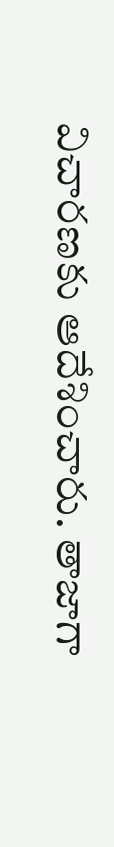విచారణకు ఆదేశించారు. తాజాగా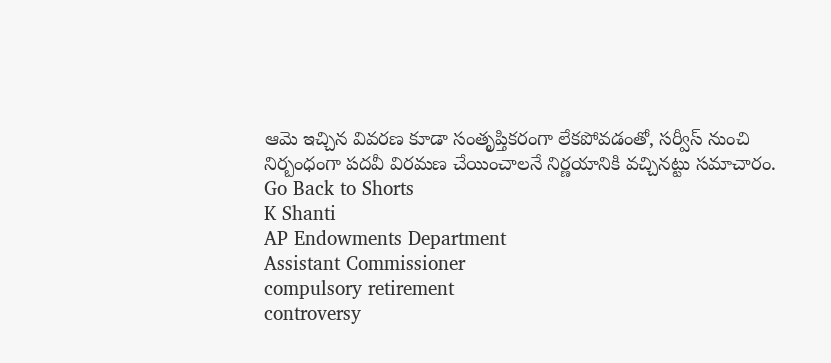ఆమె ఇచ్చిన వివరణ కూడా సంతృప్తికరంగా లేకపోవడంతో, సర్వీస్ నుంచి నిర్బంధంగా పదవీ విరమణ చేయించాలనే నిర్ణయానికి వచ్చినట్టు సమాచారం.
Go Back to Shorts
K Shanti
AP Endowments Department
Assistant Commissioner
compulsory retirement
controversy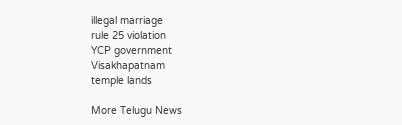illegal marriage
rule 25 violation
YCP government
Visakhapatnam
temple lands

More Telugu News